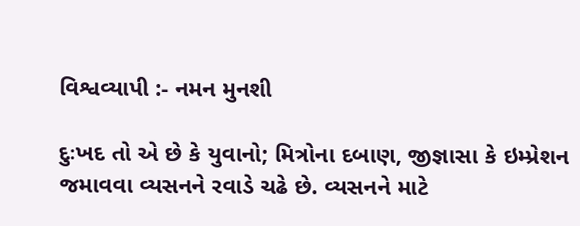વિશ્વવ્યાપી :- નમન મુનશી

દુઃખદ તો એ છે કે યુવાનો; મિત્રોના દબાણ, જીજ્ઞાસા કે ઇમ્પ્રેશન જમાવવા વ્યસનને રવાડે ચઢે છે. વ્યસનને માટે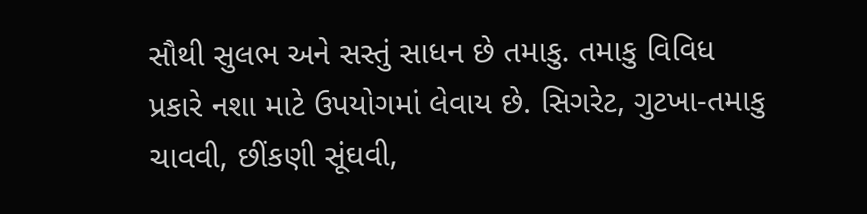સૌથી સુલભ અને સસ્તું સાધન છે તમાકુ. તમાકુ વિવિધ પ્રકારે નશા માટે ઉપયોગમાં લેવાય છે. સિગરેટ, ગુટખા-તમાકુ ચાવવી, છીંકણી સૂંઘવી,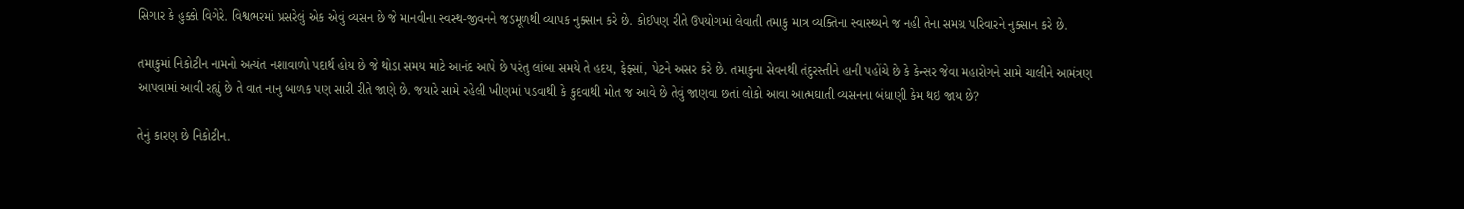સિગાર કે હુક્કો વિગેરે. વિશ્વભરમાં પ્રસરેલું એક એવું વ્યસન છે જે માનવીના સ્વસ્થ-જીવનને જડમૂળથી વ્યાપક નુક્સાન કરે છે. કોઈપણ રીતે ઉપયોગમાં લેવાતી તમાકુ માત્ર વ્યક્તિના સ્વાસ્થ્યને જ નહી તેના સમગ્ર પરિવારને નુક્સાન કરે છે.

તમાકુમાં નિકોટીન નામનો અત્યંત નશાવાળો પદાર્થ હોય છે જે થોડા સમય માટે આનંદ આપે છે પરંતુ લાંબા સમયે તે હદય, ફેફ્સાં, પેટને અસર કરે છે. તમાકુના સેવનથી તંદુરસ્તીને હાની પહોંચે છે કે કેન્સર જેવા મહારોગને સામે ચાલીને આમંત્રણ આપવામાં આવી રહ્યું છે તે વાત નાનુ બાળક પણ સારી રીતે જાણે છે. જયારે સામે રહેલી ખીણમાં પડવાથી કે કુદવાથી મોત જ આવે છે તેવું જાણવા છતાં લોકો આવા આત્મઘાતી વ્યસનના બંધાણી કેમ થઇ જાય છે?

તેનું કારણ છે નિકોટીન.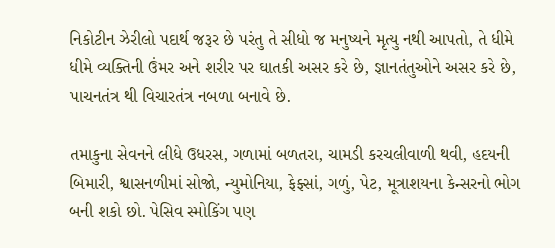નિકોટીન ઝેરીલો પદાર્થ જરૂર છે પરંતુ તે સીધો જ મનુષ્યને મૃત્યુ નથી આપતો, તે ધીમે ધીમે વ્યક્તિની ઉંમર અને શરીર પર ઘાતકી અસર કરે છે, જ્ઞાનતંતુઓને અસર કરે છે, પાચનતંત્ર થી વિચારતંત્ર નબળા બનાવે છે.

તમાકુના સેવનને લીધે ઉધરસ, ગળામાં બળતરા, ચામડી કરચલીવાળી થવી, હદયની બિમારી, શ્વાસનળીમાં સોજો, ન્યુમોનિયા, ફેફ્સાં, ગળું, પેટ, મૂત્રાશયના કેન્સરનો ભોગ બની શકો છો. પેસિવ સ્મોકિંગ પણ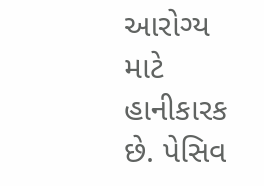આરોગ્ય માટે હાનીકારક છે. પેસિવ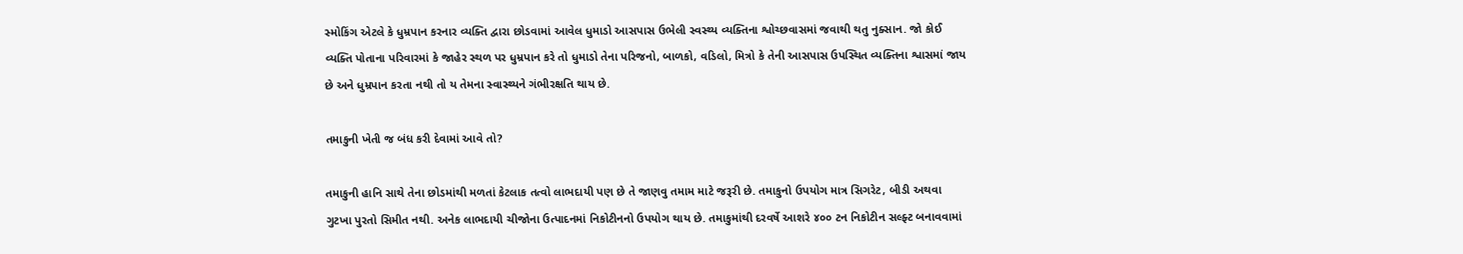સ્મોકિંગ એટલે કે ધુમ્રપાન કરનાર વ્યક્તિ દ્વારા છોડવામાં આવેલ ધુમાડો આસપાસ ઉભેલી સ્વસ્થ્ય વ્યક્તિના શ્વોચ્છવાસમાં જવાથી થતુ નુક્સાન. જો કોઈ વ્યક્તિ પોતાના પરિવારમાં કે જાહેર સ્થળ પર ધુમ્રપાન કરે તો ધુમાડો તેના પરિજનો, બાળકો, વડિલો, મિત્રો કે તેની આસપાસ ઉપસ્થિત વ્યક્તિના શ્વાસમાં જાય છે અને ધુમ્રપાન કરતા નથી તો ય તેમના સ્વાસ્થ્યને ગંભીરક્ષતિ થાય છે.

તમાકુની ખેતી જ બંધ કરી દેવામાં આવે તો?

તમાકુની હાનિ સાથે તેના છોડમાંથી મળતાં કેટલાક તત્વો લાભદાયી પણ છે તે જાણવુ તમામ માટે જરૂરી છે. તમાકુનો ઉપયોગ માત્ર સિગરેટ, બીડી અથવા ગુટખા પુરતો સિમીત નથી. અનેક લાભદાયી ચીજોના ઉત્પાદનમાં નિકોટીનનો ઉપયોગ થાય છે. તમાકુમાંથી દરવર્ષે આશરે ૪૦૦ ટન નિકોટીન સલ્ફ્ટ બનાવવામાં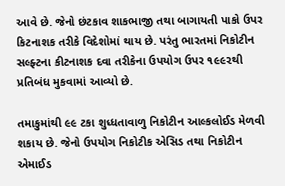આવે છે. જેનો છંટકાવ શાકભાજી તથા બાગાયતી પાકો ઉપર કિટનાશક તરીકે વિદેશોમાં થાય છે. પરંતુ ભારતમાં નિકોટીન સલ્ફ્ટના કીટનાશક દવા તરીકેના ઉપયોગ ઉપર ૧૯૯૨થી પ્રતિબંધ મુકવામાં આવ્યો છે.

તમાકુમાંથી ૯૯ ટકા શુધ્ધતાવાળુ નિકોટીન આલ્કલોઈડ મેળવી શકાય છે. જેનો ઉપયોગ નિકોટીક એસિડ તથા નિકોટીન એમાઈડ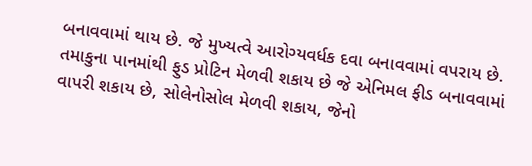બનાવવામાં થાય છે. જે મુખ્યત્વે આરોગ્યવર્ધક દવા બનાવવામાં વપરાય છે. તમાકુના પાનમાંથી ફુડ પ્રોટિન મેળવી શકાય છે જે એનિમલ ફીડ બનાવવામાં વાપરી શકાય છે, સોલેનોસોલ મેળવી શકાય, જેનો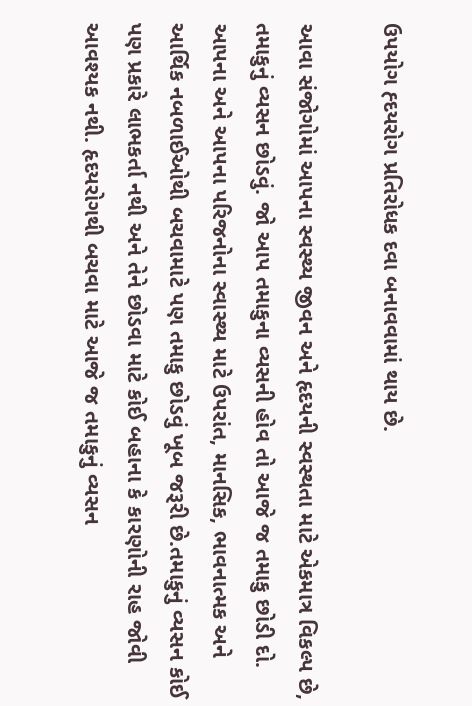ઉપયોગ હ્દયરોગ પ્રતિરોધક દવા બનાવવામાં થાય છે.

આવા સંજોગોમાં આપના સ્વસ્થ્ય જીવન અને હૃદયની સ્વસ્થતા માટે એકમાત્ર વિકલ્પ છે, તમાકુનું વ્યસન છોડવું. જો આપ તમાકુના વ્યસની હોવ તો આજે જ તમાકુ છોડી દો. આપના અને આપના પરિજનોના સ્વાસ્થ્ય માટે ઉપરાંત, માનસિક, ભાવનાત્મક અને આર્થિક નબળાઈઓથી બચવામાટે પણ તમાકુ છોડવું ખૂબ જરૂરી છે.તમાકુનું વ્યસન કોઈ પણ પ્રકારે લાભકર્તા નથી અને તેને છોડવા માટે કોઈ બહાના કે કારણોની રાહ જોવી આવશ્યક નથી. હૃદયરોગથી બચવા માટે આજે જ તમાકુનું વ્યસન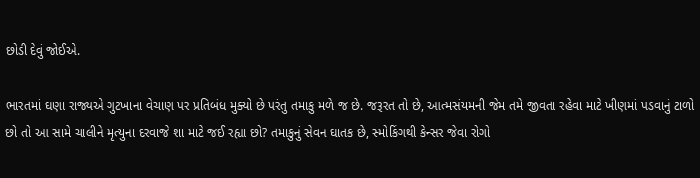છોડી દેવું જોઈએ.

ભારતમાં ઘણા રાજ્યએ ગુટખાના વેચાણ પર પ્રતિબંધ મુક્યો છે પરંતુ તમાકુ મળે જ છે. જરૂરત તો છે, આત્મસંયમની જેમ તમે જીવતા રહેવા માટે ખીણમાં પડવાનું ટાળો છો તો આ સામે ચાલીને મૃત્યુના દરવાજે શા માટે જઈ રહ્યા છો? તમાકુનું સેવન ઘાતક છે, સ્મોકિંગથી કેન્સર જેવા રોગો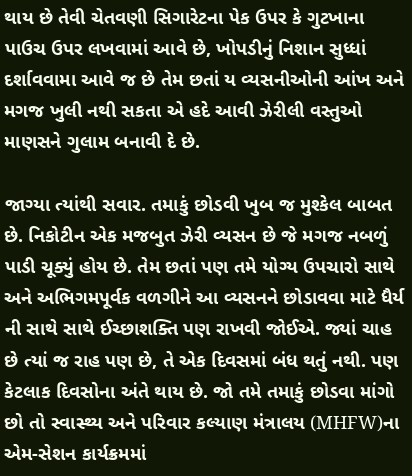થાય છે તેવી ચેતવણી સિગારેટના પેક ઉપર કે ગુટખાના પાઉચ ઉપર લખવામાં આવે છે, ખોપડીનું નિશાન સુધ્ધાં દર્શાવવામા આવે જ છે તેમ છતાં ય વ્યસનીઓની આંખ અને મગજ ખુલી નથી સકતા એ હદે આવી ઝેરીલી વસ્તુઓ માણસને ગુલામ બનાવી દે છે.

જાગ્યા ત્યાંથી સવાર. તમાકું છોડવી ખુબ જ મુશ્કેલ બાબત છે. નિકોટીન એક મજબુત ઝેરી વ્યસન છે જે મગજ નબળું પાડી ચૂક્યું હોય છે. તેમ છતાં પણ તમે યોગ્ય ઉપચારો સાથે અને અભિગમપૂર્વક વળગીને આ વ્યસનને છોડાવવા માટે ધૈર્ય ની સાથે સાથે ઈચ્છાશક્તિ પણ રાખવી જોઈએ. જ્યાં ચાહ છે ત્યાં જ રાહ પણ છે, તે એક દિવસમાં બંધ થતું નથી. પણ કેટલાક દિવસોના અંતે થાય છે. જો તમે તમાકું છોડવા માંગો છો તો સ્વાસ્થ્ય અને પરિવાર કલ્યાણ મંત્રાલય (MHFW)ના એમ-સેશન કાર્યક્રમમાં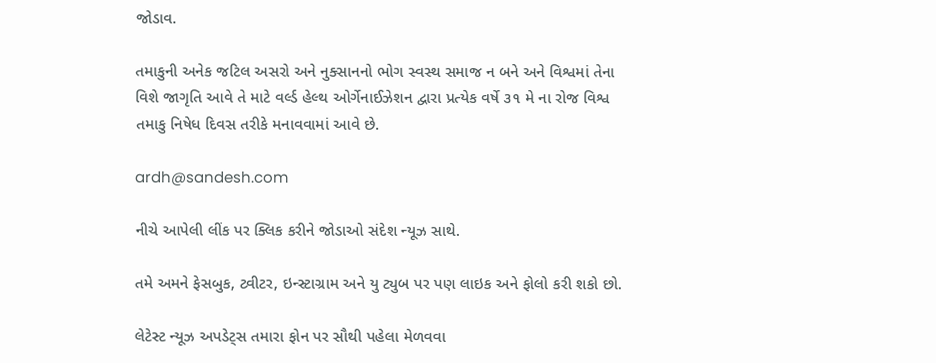જોડાવ.

તમાકુની અનેક જટિલ અસરો અને નુક્સાનનો ભોગ સ્વસ્થ સમાજ ન બને અને વિશ્વમાં તેના વિશે જાગૃતિ આવે તે માટે વર્લ્ડ હેલ્થ ઓર્ગેનાઈઝેશન દ્વારા પ્રત્યેક વર્ષે ૩૧ મે ના રોજ વિશ્વ તમાકુ નિષેધ દિવસ તરીકે મનાવવામાં આવે છે.

ardh@sandesh.com

નીચે આપેલી લીંક પર ક્લિક કરીને જોડાઓ સંદેશ ન્યૂઝ સાથે.

તમે અમને ફેસબુક, ટ્વીટર, ઇન્સ્ટાગ્રામ અને યુ ટ્યુબ પર પણ લાઇક અને ફોલો કરી શકો છો.

લેટેસ્ટ ન્યૂઝ અપડેટ્સ તમારા ફોન પર સૌથી પહેલા મેળવવા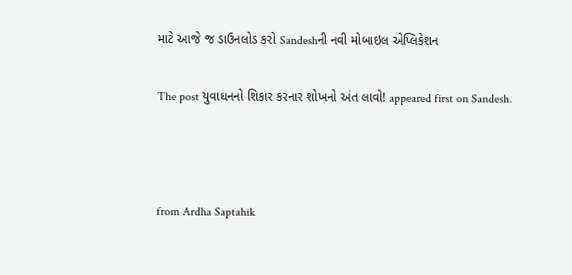માટે આજે જ ડાઉનલોડ કરો Sandeshની નવી મોબાઇલ એપ્લિકેશન

The post યુવાધનનો શિકાર કરનાર શોખનો અંત લાવો! appeared first on Sandesh.



from Ardha Saptahik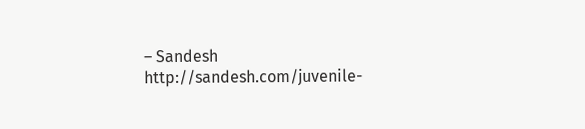– Sandesh http://sandesh.com/juvenile-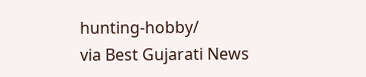hunting-hobby/
via Best Gujarati News